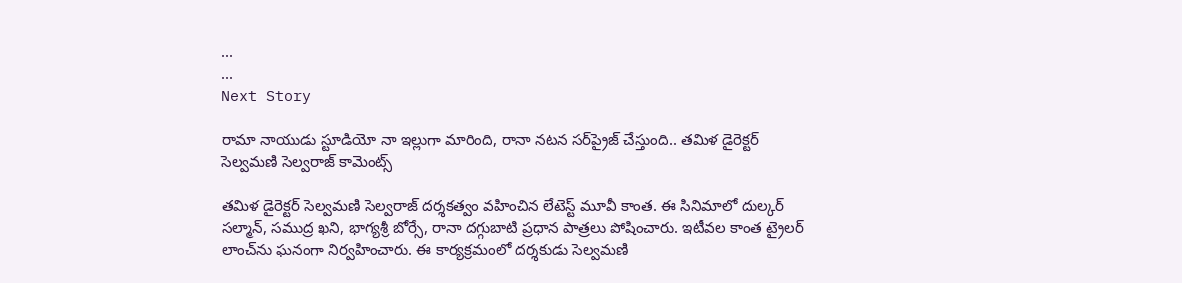...
...
Next Story

రామా నాయుడు స్టూడియో నా ఇల్లుగా మారింది, రానా నటన సర్‌ప్రైజ్ చేస్తుంది.. తమిళ డైరెక్టర్ సెల్వమణి సెల్వరాజ్ కామెంట్స్

తమిళ డైరెక్టర్ సెల్వమణి సెల్వరాజ్ దర్శకత్వం వహించిన లేటెస్ట్ మూవీ కాంత. ఈ సినిమాలో దుల్కర్ సల్మాన్, సముద్ర ఖని, భాగ్యశ్రీ బోర్సే, రానా దగ్గుబాటి ప్రధాన పాత్రలు పోషించారు. ఇటీవల కాంత ట్రైలర్ లాంచ్‌ను ఘనంగా నిర్వహించారు. ఈ కార్యక్రమంలో దర్శకుడు సెల్వమణి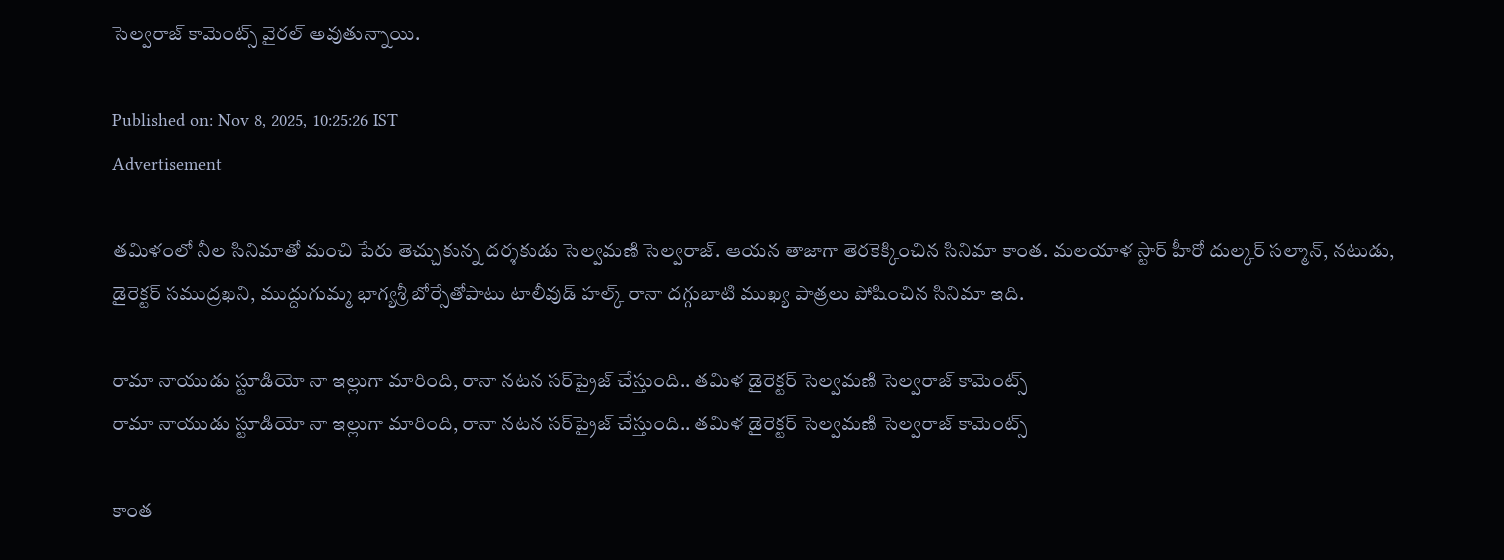సెల్వరాజ్ కామెంట్స్ వైరల్ అవుతున్నాయి.

Published on: Nov 8, 2025, 10:25:26 IST
Advertisement

తమిళంలో నీల సినిమాతో మంచి పేరు తెచ్చుకున్న దర్శకుడు సెల్వమణి సెల్వరాజ్. ఆయన తాజాగా తెరకెక్కించిన సినిమా కాంత. మలయాళ స్టార్ హీరో దుల్కర్ సల్మాన్, నటుడు, డైరెక్టర్ సముద్రఖని, ముద్దుగుమ్మ భాగ్యశ్రీ బోర్సేతోపాటు టాలీవుడ్ హల్క్ రానా దగ్గుబాటి ముఖ్య పాత్రలు పోషించిన సినిమా ఇది.

రామా నాయుడు స్టూడియో నా ఇల్లుగా మారింది, రానా నటన సర్‌ప్రైజ్ చేస్తుంది.. తమిళ డైరెక్టర్ సెల్వమణి సెల్వరాజ్ కామెంట్స్
రామా నాయుడు స్టూడియో నా ఇల్లుగా మారింది, రానా నటన సర్‌ప్రైజ్ చేస్తుంది.. తమిళ డైరెక్టర్ సెల్వమణి సెల్వరాజ్ కామెంట్స్

కాంత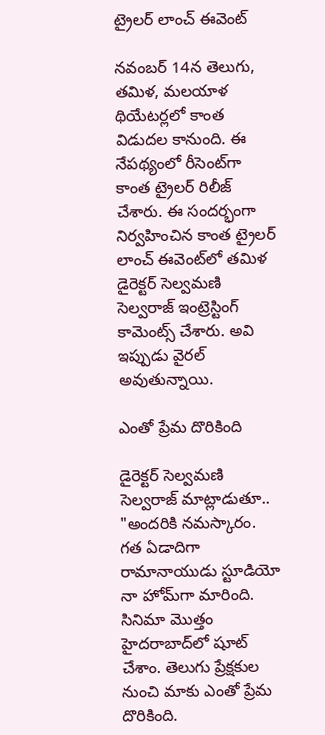ట్రైలర్ లాంచ్ ఈవెంట్

నవంబర్ 14న తెలుగు, తమిళ, మలయాళ థియేటర్లలో కాంత విడుదల కానుంది. ఈ నేపథ్యంలో రీసెంట్‌గా కాంత ట్రైలర్ రిలీజ్ చేశారు. ఈ సందర్భంగా నిర్వహించిన కాంత ట్రైలర్ లాంచ్ ఈవెంట్‌లో తమిళ డైరెక్టర్ సెల్వమణి సెల్వరాజ్ ఇంట్రెస్టింగ్ కామెంట్స్ చేశారు. అవి ఇప్పుడు వైరల్ అవుతున్నాయి.

ఎంతో ప్రేమ దొరికింది

డైరెక్టర్ సెల్వమణి సెల్వరాజ్ మాట్లాడుతూ.. "అందరికి నమస్కారం. గత ఏడాదిగా రామానాయుడు స్టూడియో నా హోమ్‌గా మారింది. సినిమా మొత్తం హైదరాబాద్‌లో షూట్ చేశాం. తెలుగు ప్రేక్షకుల నుంచి మాకు ఎంతో ప్రేమ దొరికింది.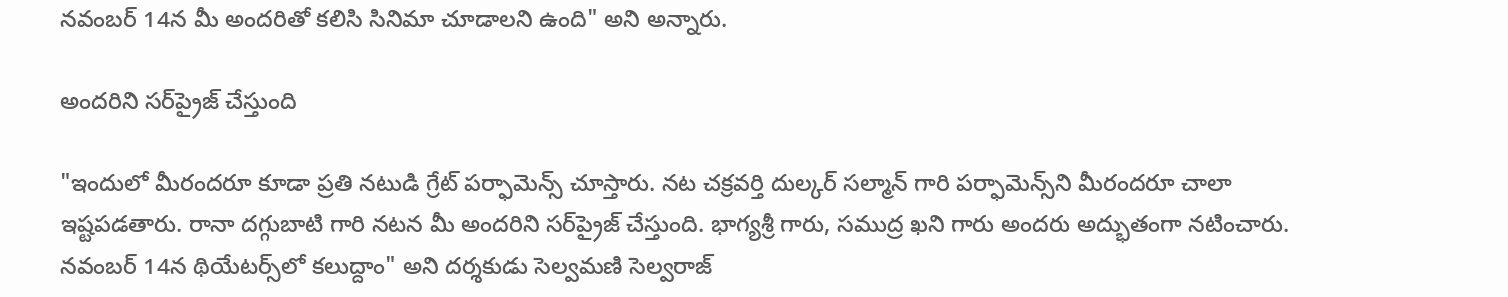నవంబర్ 14న మీ అందరితో కలిసి సినిమా చూడాలని ఉంది" అని అన్నారు.

అందరిని సర్‌ప్రైజ్ చేస్తుంది

"ఇందులో మీరందరూ కూడా ప్రతి నటుడి గ్రేట్ పర్ఫామెన్స్ చూస్తారు. నట చక్రవర్తి దుల్కర్ సల్మాన్ గారి పర్ఫామెన్స్‌ని మీరందరూ చాలా ఇష్టపడతారు. రానా దగ్గుబాటి గారి నటన మీ అందరిని సర్‌ప్రైజ్ చేస్తుంది. భాగ్యశ్రీ గారు, సముద్ర ఖని గారు అందరు అద్భుతంగా నటించారు. నవంబర్ 14న థియేటర్స్‌లో కలుద్దాం" అని దర్శకుడు సెల్వమణి సెల్వరాజ్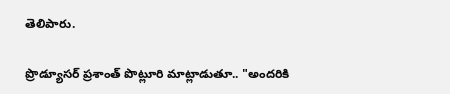తెలిపారు.

ప్రొడ్యూసర్ ప్రశాంత్ పొట్లూరి మాట్లాడుతూ.. "అందరికి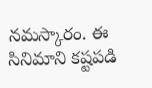నమస్కారం. ఈ సినిమాని కష్టపడి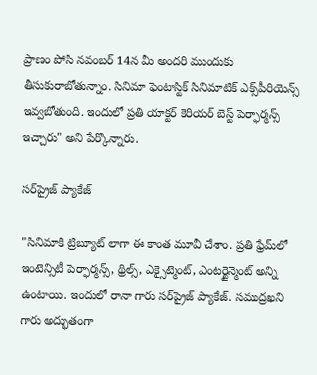ప్రాణం పోసి నవంబర్ 14న మీ అందరి ముందుకు తీసుకురాబోతున్నాం. సినిమా ఫెంటాస్టిక్ సినిమాటిక్ ఎక్స్‌పీరియెన్స్ ఇవ్వబోతుంది. ఇందులో ప్రతి యాక్టర్ కెరియర్ బెస్ట్ పెర్ఫార్మన్స్ ఇచ్చారు" అని పేర్కొన్నారు.

సర్‌ప్రైజ్ ప్యాకేజ్

"సినిమాకి ట్రిబ్యూట్ లాగా ఈ కాంత మూవీ చేశాం. ప్రతి ఫ్రేమ్‌లో ఇంటెన్సిటీ పెర్ఫార్మన్స్, థ్రిల్స్, ఎక్సైట్మెంట్, ఎంటర్టైన్మెంట్ అన్ని ఉంటాయి. ఇందులో రానా గారు సర్‌ప్రైజ్ ప్యాకేజ్. సముద్రఖని గారు అద్భుతంగా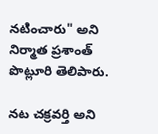నటించారు" అని నిర్మాత ప్రశాంత్ పొట్లూరి తెలిపారు.

నట చక్రవర్తి అని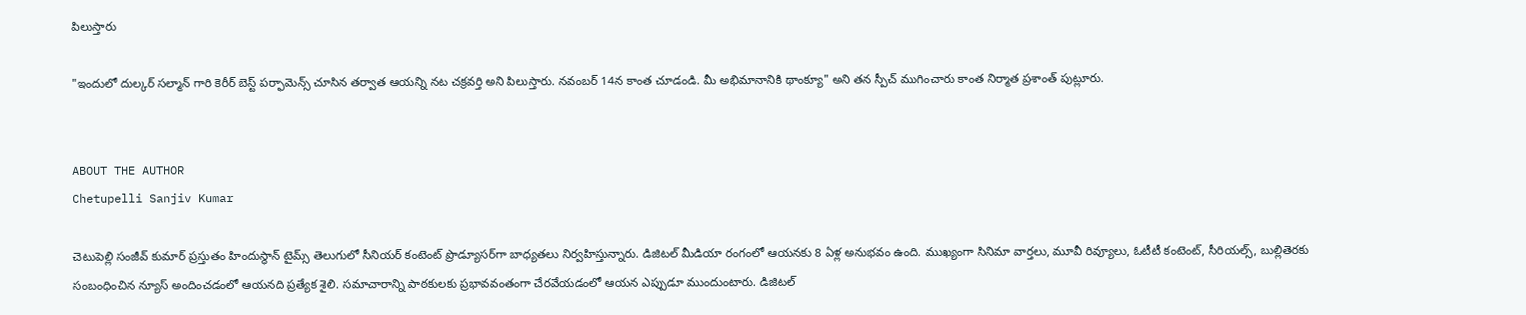పిలుస్తారు

"ఇందులో దుల్కర్ సల్మాన్ గారి కెరీర్ బెస్ట్ పర్ఫామెన్స్ చూసిన తర్వాత ఆయన్ని నట చక్రవర్తి అని పిలుస్తారు. నవంబర్ 14న కాంత చూడండి. మీ అభిమానానికి థాంక్యూ" అని తన స్పీచ్ ముగించారు కాంత నిర్మాత ప్రశాంత్ పుట్లూరు.


ABOUT THE AUTHOR
Chetupelli Sanjiv Kumar

చెటుపెల్లి సంజీవ్ కుమార్ ప్రస్తుతం హిందుస్థాన్ టైమ్స్ తెలుగులో సీనియర్ కంటెంట్ ప్రొడ్యూసర్‌గా బాధ్యతలు నిర్వహిస్తున్నారు. డిజిటల్ మీడియా రంగంలో ఆయనకు 8 ఏళ్ల అనుభవం ఉంది. ముఖ్యంగా సినిమా వార్తలు, మూవీ రివ్యూలు, ఓటీటీ కంటెంట్, సీరియల్స్, బుల్లితెరకు సంబంధించిన న్యూస్ అందించడంలో ఆయనది ప్రత్యేక శైలి. సమాచారాన్ని పాఠకులకు ప్రభావవంతంగా చేరవేయడంలో ఆయన ఎప్పుడూ ముందుంటారు. డిజిటల్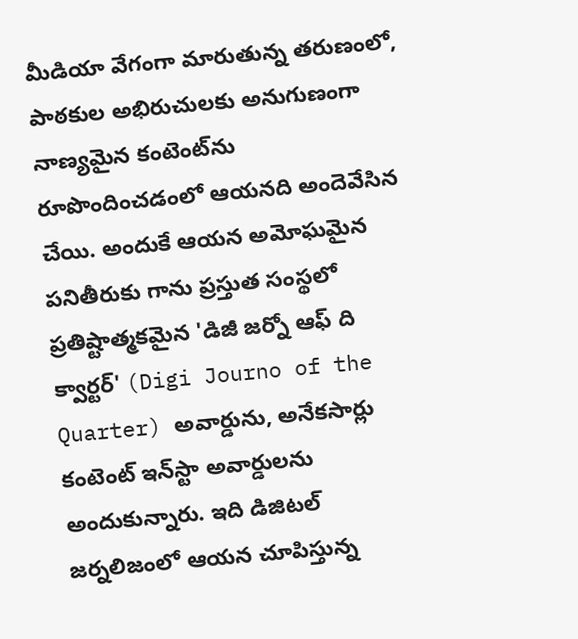మీడియా వేగంగా మారుతున్న తరుణంలో, పాఠకుల అభిరుచులకు అనుగుణంగా నాణ్యమైన కంటెంట్‌ను రూపొందించడంలో ఆయనది అందెవేసిన చేయి. అందుకే ఆయన అమోఘమైన పనితీరుకు గాను ప్రస్తుత సంస్థలో ప్రతిష్టాత్మకమైన 'డిజీ జర్నో ఆఫ్ ది క్వార్టర్' (Digi Journo of the Quarter) అవార్డును, అనేకసార్లు కంటెంట్ ఇన్‌స్టా అవార్డులను అందుకున్నారు. ఇది డిజిటల్ జర్నలిజంలో ఆయన చూపిస్తున్న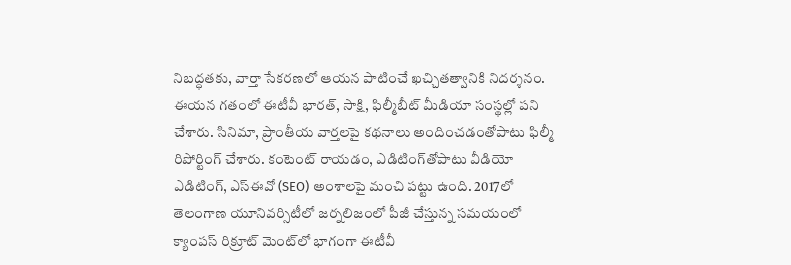నిబద్ధతకు, వార్తా సేకరణలో ఆయన పాటించే ఖచ్చితత్వానికి నిదర్శనం. ఈయన గతంలో ఈటీవీ భారత్, సాక్షి, ఫిల్మీబీట్ మీడియా సంస్థల్లో పని చేశారు. సినిమా, ప్రాంతీయ వార్తలపై కథనాలు అందించడంతోపాటు ఫిల్మీ రిపోర్టింగ్ చేశారు. కంటెంట్ రాయడం, ఎడిటింగ్‌తోపాటు వీడియో ఎడిటింగ్, ఎస్‌ఈవో (SEO) అంశాలపై మంచి పట్టు ఉంది. 2017లో తెలంగాణ యూనివర్సిటీలో జర్నలిజంలో పీజీ చేస్తున్న సమయంలో క్యాంపస్ రిక్రూట్ మెంట్‌లో భాగంగా ఈటీవీ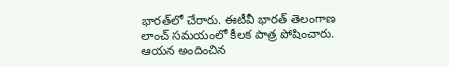భారత్‌లో చేరారు. ఈటీవీ భారత్ తెలంగాణ లాంచ్ సమయంలో కీలక పాత్ర పోషించారు. ఆయన అందించిన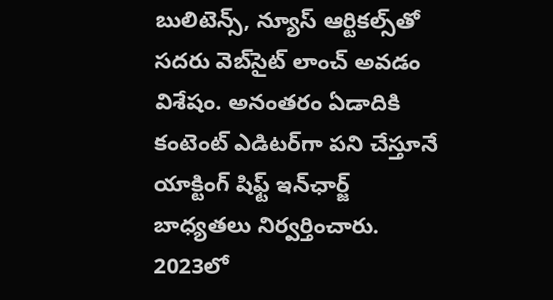బులిటెన్స్, న్యూస్ ఆర్టికల్స్‌తో సదరు వెబ్‌సైట్ లాంచ్ అవడం విశేషం. అనంతరం ఏడాదికి కంటెంట్ ఎడిటర్‌గా పని చేస్తూనే యాక్టింగ్ షిఫ్ట్ ఇన్‌ఛార్జ్ బాధ్యతలు నిర్వర్తించారు. 2023లో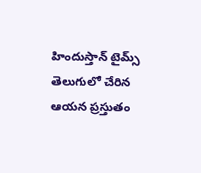హిందుస్తాన్ టైమ్స్ తెలుగులో చేరిన ఆయన ప్రస్తుతం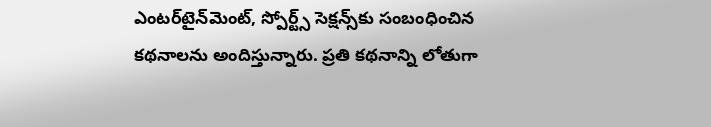ఎంటర్‌టైన్‌మెంట్, స్పోర్ట్స్ సెక్షన్స్‌కు సంబంధించిన కథనాలను అందిస్తున్నారు. ప్రతి కథనాన్ని లోతుగా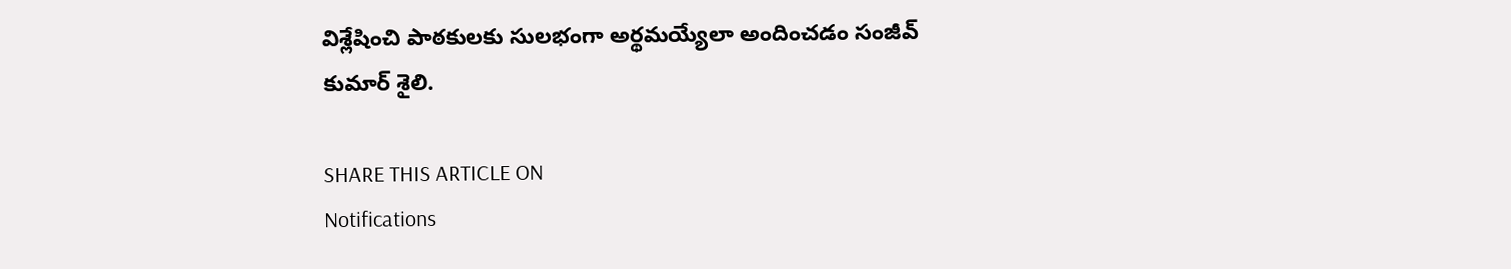విశ్లేషించి పాఠకులకు సులభంగా అర్థమయ్యేలా అందించడం సంజీవ్ కుమార్ శైలి.

SHARE THIS ARTICLE ON
Notifications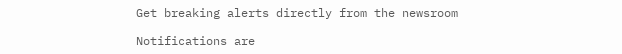Get breaking alerts directly from the newsroom

Notifications are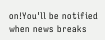on!You'll be notified when news breaks